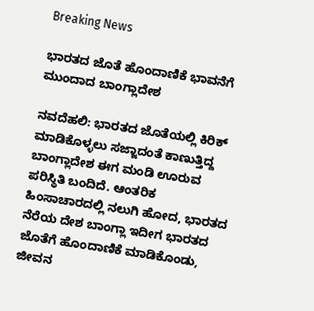Breaking News

ಭಾರತದ ಜೊತೆ ಹೊಂದಾಣಿಕೆ ಭಾವನೆಗೆ ಮುಂದಾದ ಬಾಂಗ್ಲಾದೇಶ

ನವದೆಹಲಿ: ಭಾರತದ ಜೊತೆಯಲ್ಲಿ ಕಿರಿಕ್ ಮಾಡಿಕೊಳ್ಳಲು ಸಜ್ಜಾದಂತೆ ಕಾಣುತ್ತಿದ್ದ ಬಾಂಗ್ಲಾದೇಶ ಈಗ ಮಂಡಿ ಊರುವ ಪರಿಸ್ಥಿತಿ ಬಂದಿದೆ. ಆಂತರಿಕ ಹಿಂಸಾಚಾರದಲ್ಲಿ ನಲುಗಿ ಹೋದ, ಭಾರತದ ನೆರೆಯ ದೇಶ ಬಾಂಗ್ಲಾ ಇದೀಗ ಭಾರತದ ಜೊತೆಗೆ ಹೊಂದಾಣಿಕೆ ಮಾಡಿಕೊಂಡು, ಜೀವನ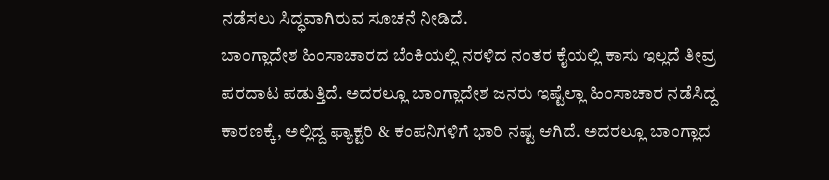ನಡೆಸಲು ಸಿದ್ಧವಾಗಿರುವ ಸೂಚನೆ ನೀಡಿದೆ.
ಬಾಂಗ್ಲಾದೇಶ ಹಿಂಸಾಚಾರದ ಬೆಂಕಿಯಲ್ಲಿ ನರಳಿದ ನಂತರ ಕೈಯಲ್ಲಿ ಕಾಸು ಇಲ್ಲದೆ ತೀವ್ರ ಪರದಾಟ ಪಡುತ್ತಿದೆ. ಅದರಲ್ಲೂ ಬಾಂಗ್ಲಾದೇಶ ಜನರು ಇಷ್ಟೆಲ್ಲಾ ಹಿಂಸಾಚಾರ ನಡೆಸಿದ್ದ ಕಾರಣಕ್ಕೆ, ಅಲ್ಲಿದ್ದ ಫ್ಯಾಕ್ಟರಿ & ಕಂಪನಿಗಳಿಗೆ ಭಾರಿ ನಷ್ಟ ಆಗಿದೆ. ಅದರಲ್ಲೂ ಬಾಂಗ್ಲಾದ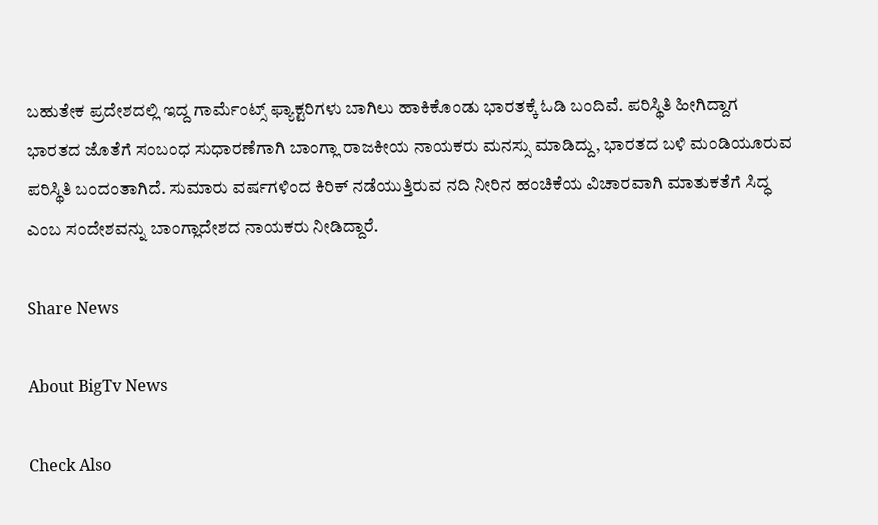ಬಹುತೇಕ ಪ್ರದೇಶದಲ್ಲಿ ಇದ್ದ ಗಾರ್ಮೆಂಟ್ಸ್ ಫ್ಯಾಕ್ಟರಿಗಳು ಬಾಗಿಲು ಹಾಕಿಕೊಂಡು ಭಾರತಕ್ಕೆ ಓಡಿ ಬಂದಿವೆ. ಪರಿಸ್ಥಿತಿ ಹೀಗಿದ್ದಾಗ ಭಾರತದ ಜೊತೆಗೆ ಸಂಬಂಧ ಸುಧಾರಣೆಗಾಗಿ ಬಾಂಗ್ಲಾ ರಾಜಕೀಯ ನಾಯಕರು ಮನಸ್ಸು ಮಾಡಿದ್ದು, ಭಾರತದ ಬಳಿ ಮಂಡಿಯೂರುವ ಪರಿಸ್ಥಿತಿ ಬಂದಂತಾಗಿದೆ. ಸುಮಾರು ವರ್ಷಗಳಿಂದ ಕಿರಿಕ್ ನಡೆಯುತ್ತಿರುವ ನದಿ ನೀರಿನ ಹಂಚಿಕೆಯ ವಿಚಾರವಾಗಿ ಮಾತುಕತೆಗೆ ಸಿದ್ಧ ಎಂಬ ಸಂದೇಶವನ್ನು ಬಾಂಗ್ಲಾದೇಶದ ನಾಯಕರು ನೀಡಿದ್ದಾರೆ.

Share News

About BigTv News

Check Also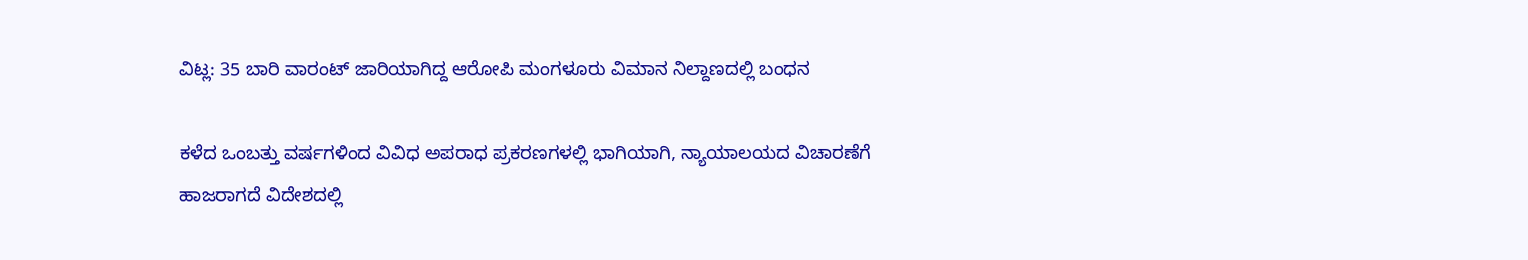ವಿಟ್ಲ: 35 ಬಾರಿ ವಾರಂಟ್ ಜಾರಿಯಾಗಿದ್ದ ಆರೋಪಿ ಮಂಗಳೂರು ವಿಮಾನ ನಿಲ್ದಾಣದಲ್ಲಿ ಬಂಧನ

ಕಳೆದ ಒಂಬತ್ತು ವರ್ಷಗಳಿಂದ ವಿವಿಧ ಅಪರಾಧ ಪ್ರಕರಣಗಳಲ್ಲಿ ಭಾಗಿಯಾಗಿ, ನ್ಯಾಯಾಲಯದ ವಿಚಾರಣೆಗೆ ಹಾಜರಾಗದೆ ವಿದೇಶದಲ್ಲಿ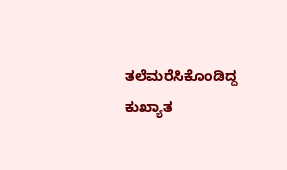ತಲೆಮರೆಸಿಕೊಂಡಿದ್ದ ಕುಖ್ಯಾತ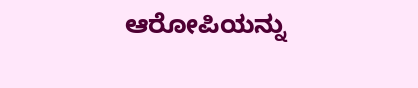ಆರೋಪಿಯನ್ನು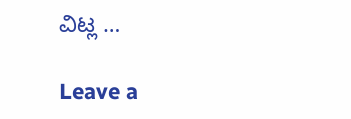ವಿಟ್ಲ …

Leave a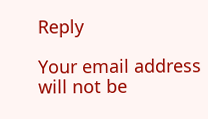Reply

Your email address will not be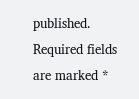published. Required fields are marked *